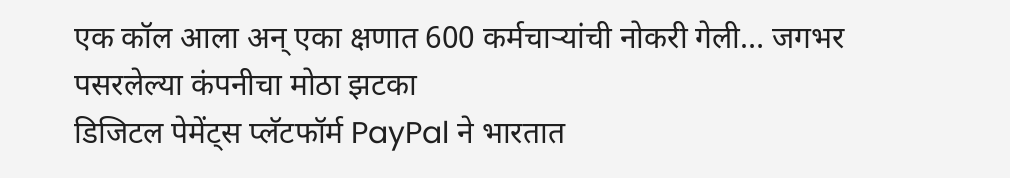एक कॉल आला अन् एका क्षणात 600 कर्मचाऱ्यांची नोकरी गेली… जगभर पसरलेल्या कंपनीचा मोठा झटका
डिजिटल पेमेंट्स प्लॅटफॉर्म PayPal ने भारतात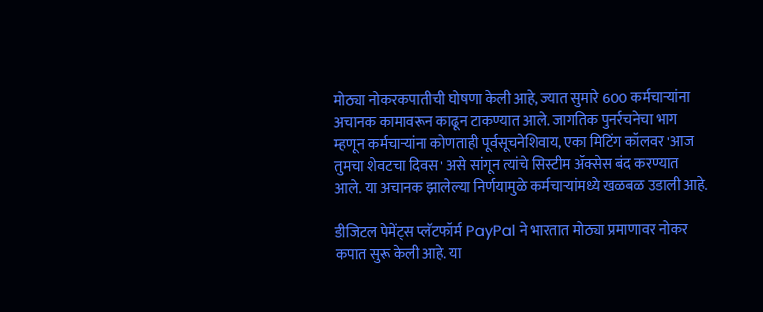मोठ्या नोकरकपातीची घोषणा केली आहे, ज्यात सुमारे 600 कर्मचाऱ्यांना अचानक कामावरून काढून टाकण्यात आले. जागतिक पुनर्रचनेचा भाग म्हणून कर्मचाऱ्यांना कोणताही पूर्वसूचनेशिवाय, एका मिटिंग कॉलवर 'आज तुमचा शेवटचा दिवस' असे सांगून त्यांचे सिस्टीम ॲक्सेस बंद करण्यात आले. या अचानक झालेल्या निर्णयामुळे कर्मचाऱ्यांमध्ये खळबळ उडाली आहे.

डीजिटल पेमेंट्स प्लॅटफॉर्म PayPal ने भारतात मोठ्या प्रमाणावर नोकर कपात सुरू केली आहे. या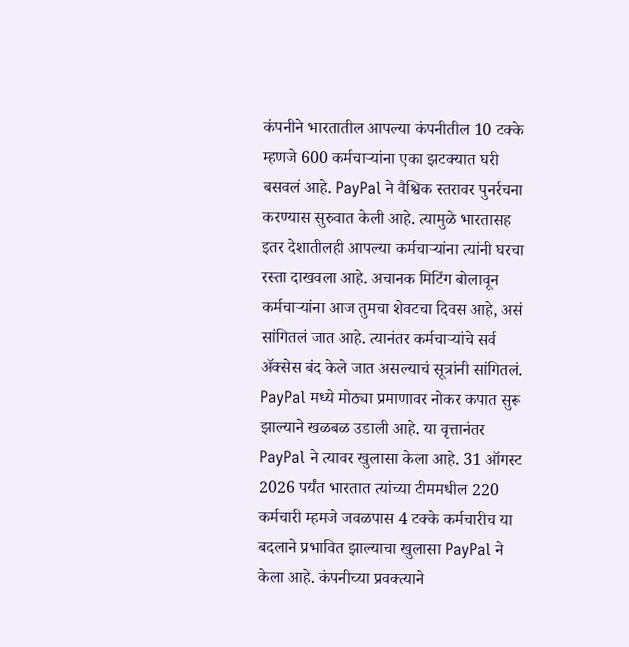कंपनीने भारतातील आपल्या कंपनीतील 10 टक्के म्हणजे 600 कर्मचाऱ्यांना एका झटक्यात घरी बसवलं आहे. PayPal ने वैश्विक स्तरावर पुनर्रचना करण्यास सुरुवात केली आहे. त्यामुळे भारतासह इतर देशातीलही आपल्या कर्मचाऱ्यांना त्यांनी घरचा रस्ता दाखवला आहे. अचानक मिटिंग बोलावून कर्मचाऱ्यांना आज तुमचा शेवटचा दिवस आहे, असं सांगितलं जात आहे. त्यानंतर कर्मचाऱ्यांचे सर्व ॲक्सेस बंद केले जात असल्याचं सूत्रांनी सांगितलं.
PayPal मध्ये मोठ्या प्रमाणावर नोकर कपात सुरू झाल्याने खळबळ उडाली आहे. या वृत्तानंतर PayPal ने त्यावर खुलासा केला आहे. 31 ऑगस्ट 2026 पर्यंत भारतात त्यांच्या टीममधील 220 कर्मचारी म्हमजे जवळपास 4 टक्के कर्मचारीच या बदलाने प्रभावित झाल्याचा खुलासा PayPal ने केला आहे. कंपनीच्या प्रवक्त्याने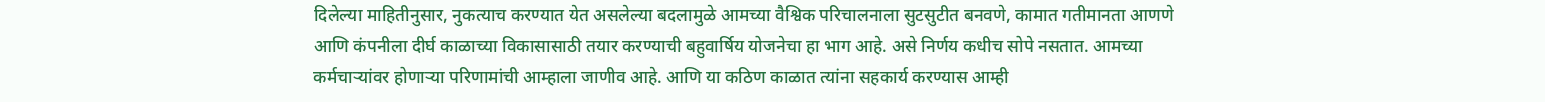दिलेल्या माहितीनुसार, नुकत्याच करण्यात येत असलेल्या बदलामुळे आमच्या वैश्विक परिचालनाला सुटसुटीत बनवणे, कामात गतीमानता आणणे आणि कंपनीला दीर्घ काळाच्या विकासासाठी तयार करण्याची बहुवार्षिय योजनेचा हा भाग आहे. असे निर्णय कधीच सोपे नसतात. आमच्या कर्मचाऱ्यांवर होणाऱ्या परिणामांची आम्हाला जाणीव आहे. आणि या कठिण काळात त्यांना सहकार्य करण्यास आम्ही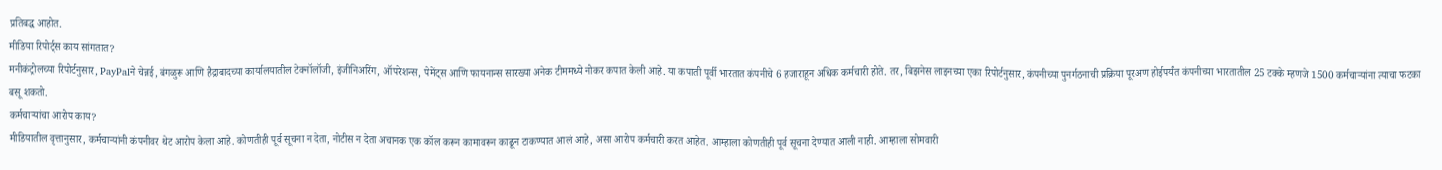प्रतिबद्ध आहोत.
मीडिया रिपोर्ट्स काय सांगतात?
मनीकंट्रोलच्या रिपोर्टनुसार, PayPalने चेन्नई, बंगळुरू आणि हैद्राबादच्या कार्यालयातील टेक्नॉलॉजी, इंजीनिअरिंग, ऑपरेशन्स, पेमेंट्स आणि फायनान्स सारख्या अनेक टीममध्ये नोकर कपात केली आहे. या कपाती पूर्वी भारतात कंपनीचे 6 हजाराहून अधिक कर्मचारी होते. तर, बिझनेस लाइनच्या एका रिपोर्टनुसार, कंपनीच्या पुनर्गठनाची प्रक्रिया पूरअण होईपर्यंत कंपनीच्या भारतातील 25 टक्के म्हणजे 1500 कर्मचाऱ्यांना त्याचा फटका बसू शकतो.
कर्मचाऱ्यांचा आरोप काय?
मीडियातील वृत्तानुसार, कर्मचाऱ्यांनी कंपनीवर थेट आरोप केला आहे. कोणतीही पूर्व सूचना न देता, नोटीस न देता अचानक एक कॉल करून कामावरून काढून टाकण्यात आलं आहे, असा आरोप कर्मचारी करत आहेत. आम्हाला कोणतीही पूर्व सूचना देण्यात आली नाही. आम्हाला सोमवारी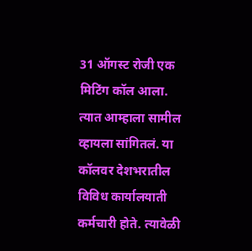31 ऑगस्ट रोजी एक मिटिंग कॉल आला. त्यात आम्हाला सामील व्हायला सांगितलं. या कॉलवर देशभरातील विविध कार्यालयाती कर्मचारी होते. त्यावेळी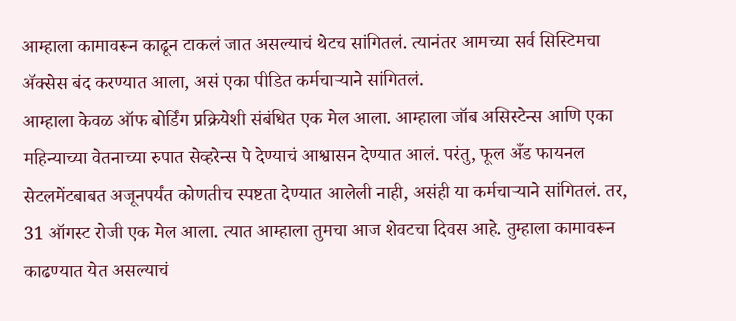आम्हाला कामावरून काढून टाकलं जात असल्याचं थेटच सांगितलं. त्यानंतर आमच्या सर्व सिस्टिमचा ॲक्सेस बंद करण्यात आला, असं एका पीडित कर्मचाऱ्याने सांगितलं.
आम्हाला केवळ ऑफ बोर्डिंग प्रक्रियेशी संबंधित एक मेल आला. आम्हाला जॉब असिस्टेन्स आणि एका महिन्याच्या वेतनाच्या रुपात सेव्हरेन्स पे देण्याचं आश्वासन देण्यात आलं. परंतु, फूल अँड फायनल सेटलमेंटबाबत अजूनपर्यंत कोणतीच स्पष्टता देण्यात आलेली नाही, असंही या कर्मचाऱ्याने सांगितलं. तर, 31 ऑगस्ट रोजी एक मेल आला. त्यात आम्हाला तुमचा आज शेवटचा दिवस आहे. तुम्हाला कामावरून काढण्यात येत असल्याचं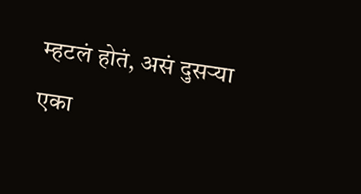म्हटलं होतं, असं दुसऱ्या एका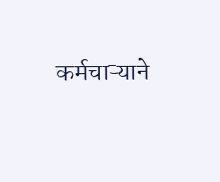कर्मचाऱ्याने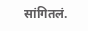सांगितलं.